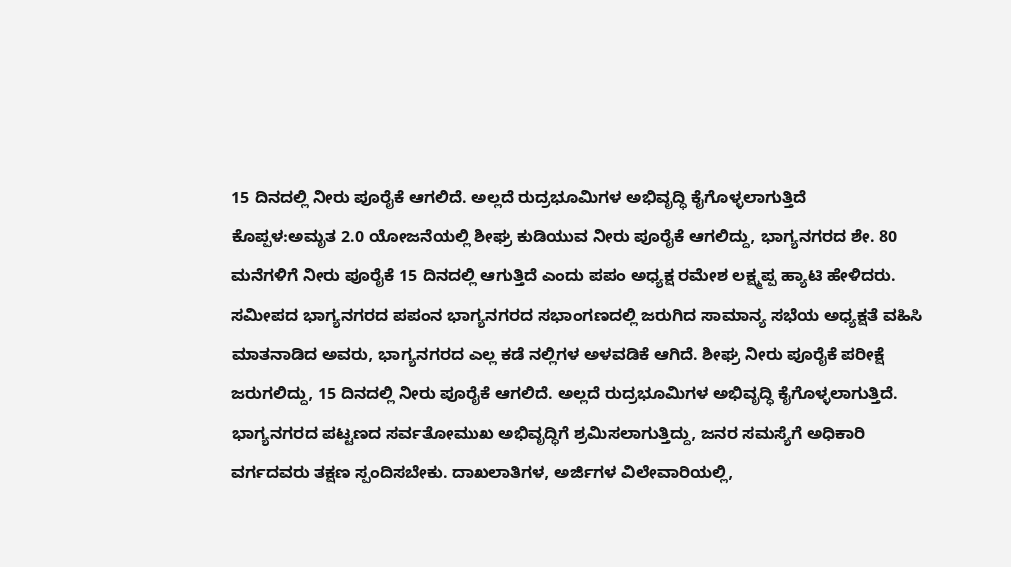15 ದಿನದಲ್ಲಿ ನೀರು ಪೂರೈಕೆ ಆಗಲಿದೆ. ಅಲ್ಲದೆ ರುದ್ರಭೂಮಿಗಳ ಅಭಿವೃದ್ಧಿ ಕೈಗೊಳ್ಳಲಾಗುತ್ತಿದೆ
ಕೊಪ್ಪಳ:ಅಮೃತ 2.0 ಯೋಜನೆಯಲ್ಲಿ ಶೀಘ್ರ ಕುಡಿಯುವ ನೀರು ಪೂರೈಕೆ ಆಗಲಿದ್ದು, ಭಾಗ್ಯನಗರದ ಶೇ. 80 ಮನೆಗಳಿಗೆ ನೀರು ಪೂರೈಕೆ 15 ದಿನದಲ್ಲಿ ಆಗುತ್ತಿದೆ ಎಂದು ಪಪಂ ಅಧ್ಯಕ್ಷ ರಮೇಶ ಲಕ್ಷ್ಮಪ್ಪ ಹ್ಯಾಟಿ ಹೇಳಿದರು.
ಸಮೀಪದ ಭಾಗ್ಯನಗರದ ಪಪಂನ ಭಾಗ್ಯನಗರದ ಸಭಾಂಗಣದಲ್ಲಿ ಜರುಗಿದ ಸಾಮಾನ್ಯ ಸಭೆಯ ಅಧ್ಯಕ್ಷತೆ ವಹಿಸಿ ಮಾತನಾಡಿದ ಅವರು, ಭಾಗ್ಯನಗರದ ಎಲ್ಲ ಕಡೆ ನಲ್ಲಿಗಳ ಅಳವಡಿಕೆ ಆಗಿದೆ. ಶೀಘ್ರ ನೀರು ಪೂರೈಕೆ ಪರೀಕ್ಷೆ ಜರುಗಲಿದ್ದು, 15 ದಿನದಲ್ಲಿ ನೀರು ಪೂರೈಕೆ ಆಗಲಿದೆ. ಅಲ್ಲದೆ ರುದ್ರಭೂಮಿಗಳ ಅಭಿವೃದ್ಧಿ ಕೈಗೊಳ್ಳಲಾಗುತ್ತಿದೆ. ಭಾಗ್ಯನಗರದ ಪಟ್ಟಣದ ಸರ್ವತೋಮುಖ ಅಭಿವೃದ್ಧಿಗೆ ಶ್ರಮಿಸಲಾಗುತ್ತಿದ್ದು, ಜನರ ಸಮಸ್ಯೆಗೆ ಅಧಿಕಾರಿ ವರ್ಗದವರು ತಕ್ಷಣ ಸ್ಪಂದಿಸಬೇಕು. ದಾಖಲಾತಿಗಳ, ಅರ್ಜಿಗಳ ವಿಲೇವಾರಿಯಲ್ಲಿ,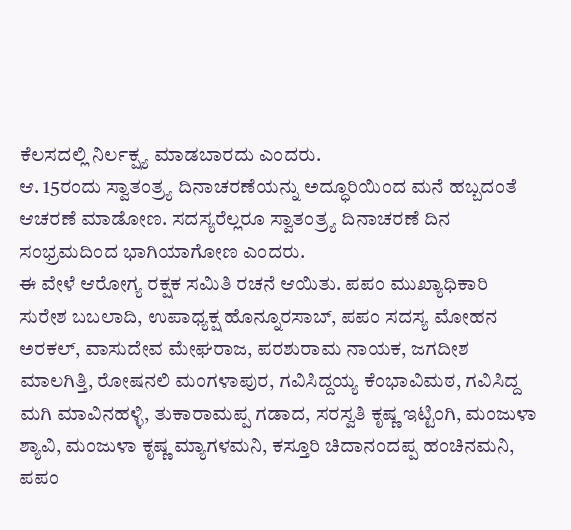ಕೆಲಸದಲ್ಲಿ ನಿರ್ಲಕ್ಷ್ಯ ಮಾಡಬಾರದು ಎಂದರು.
ಆ. 15ರಂದು ಸ್ವಾತಂತ್ರ್ಯ ದಿನಾಚರಣೆಯನ್ನು ಅದ್ಧೂರಿಯಿಂದ ಮನೆ ಹಬ್ಬದಂತೆ ಆಚರಣೆ ಮಾಡೋಣ. ಸದಸ್ಯರೆಲ್ಲರೂ ಸ್ವಾತಂತ್ರ್ಯ ದಿನಾಚರಣೆ ದಿನ ಸಂಭ್ರಮದಿಂದ ಭಾಗಿಯಾಗೋಣ ಎಂದರು.
ಈ ವೇಳೆ ಆರೋಗ್ಯ ರಕ್ಷಕ ಸಮಿತಿ ರಚನೆ ಆಯಿತು. ಪಪಂ ಮುಖ್ಯಾಧಿಕಾರಿ ಸುರೇಶ ಬಬಲಾದಿ, ಉಪಾಧ್ಯಕ್ಷ ಹೊನ್ನೂರಸಾಬ್, ಪಪಂ ಸದಸ್ಯ ಮೋಹನ ಅರಕಲ್, ವಾಸುದೇವ ಮೇಘರಾಜ, ಪರಶುರಾಮ ನಾಯಕ, ಜಗದೀಶ ಮಾಲಗಿತ್ತಿ, ರೋಷನಲಿ ಮಂಗಳಾಪುರ, ಗವಿಸಿದ್ದಯ್ಯ ಕೆಂಭಾವಿಮಠ, ಗವಿಸಿದ್ದ ಮಗಿ ಮಾವಿನಹಳ್ಳಿ, ತುಕಾರಾಮಪ್ಪ ಗಡಾದ, ಸರಸ್ವತಿ ಕೃಷ್ಣ ಇಟ್ಟಿಂಗಿ, ಮಂಜುಳಾ ಶ್ಯಾವಿ, ಮಂಜುಳಾ ಕೃಷ್ಣ ಮ್ಯಾಗಳಮನಿ, ಕಸ್ತೂರಿ ಚಿದಾನಂದಪ್ಪ ಹಂಚಿನಮನಿ, ಪಪಂ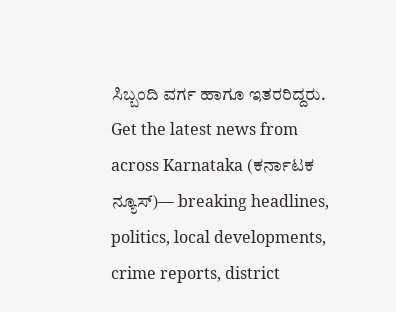ಸಿಬ್ಬಂದಿ ವರ್ಗ ಹಾಗೂ ಇತರರಿದ್ದರು.
Get the latest news from across Karnataka (ಕರ್ನಾಟಕ ನ್ಯೂಸ್)— breaking headlines, politics, local developments, crime reports, district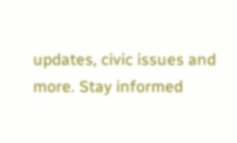updates, civic issues and more. Stay informed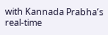with Kannada Prabha’s real‑time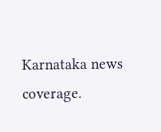Karnataka news coverage.